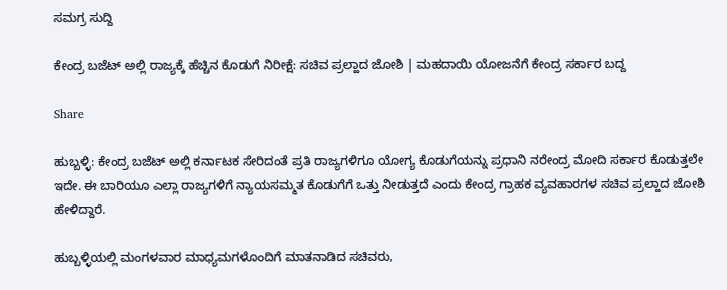ಸಮಗ್ರ ಸುದ್ದಿ

ಕೇಂದ್ರ ಬಜೆಟ್ ಅಲ್ಲಿ ರಾಜ್ಯಕ್ಕೆ ಹೆಚ್ಚಿನ ಕೊಡುಗೆ ನಿರೀಕ್ಷೆ: ಸಚಿವ ಪ್ರಲ್ಹಾದ ಜೋಶಿ | ಮಹದಾಯಿ ಯೋಜನೆಗೆ ಕೇಂದ್ರ ಸರ್ಕಾರ ಬದ್ದ

Share

ಹುಬ್ಬಳ್ಳಿ: ಕೇಂದ್ರ ಬಜೆಟ್ ಅಲ್ಲಿ ಕರ್ನಾಟಕ ಸೇರಿದಂತೆ ಪ್ರತಿ ರಾಜ್ಯಗಳಿಗೂ ಯೋಗ್ಯ ಕೊಡುಗೆಯನ್ನು ಪ್ರಧಾನಿ ನರೇಂದ್ರ ಮೋದಿ ಸರ್ಕಾರ ಕೊಡುತ್ತಲೇ ಇದೇ. ಈ ಬಾರಿಯೂ ಎಲ್ಲಾ ರಾಜ್ಯಗಳಿಗೆ ನ್ಯಾಯಸಮ್ಮತ ಕೊಡುಗೆಗೆ ಒತ್ತು ನೀಡುತ್ತದೆ ಎಂದು ಕೇಂದ್ರ ಗ್ರಾಹಕ ವ್ಯವಹಾರಗಳ ಸಚಿವ ಪ್ರಲ್ಹಾದ ಜೋಶಿ ಹೇಳಿದ್ದಾರೆ.

ಹುಬ್ಬಳ್ಳಿಯಲ್ಲಿ ಮಂಗಳವಾರ ಮಾಧ್ಯಮಗಳೊಂದಿಗೆ ಮಾತನಾಡಿದ ಸಚಿವರು,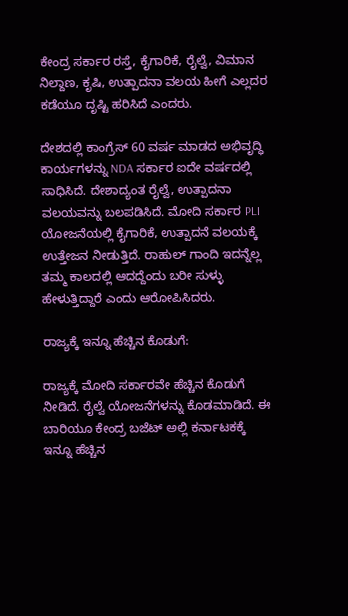ಕೇಂದ್ರ ಸರ್ಕಾರ ರಸ್ತೆ, ಕೈಗಾರಿಕೆ, ರೈಲ್ವೆ, ವಿಮಾನ ನಿಲ್ದಾಣ, ಕೃಷಿ, ಉತ್ಪಾದನಾ ವಲಯ ಹೀಗೆ ಎಲ್ಲದರ ಕಡೆಯೂ ದೃಷ್ಟಿ ಹರಿಸಿದೆ ಎಂದರು.

ದೇಶದಲ್ಲಿ ಕಾಂಗ್ರೆಸ್ 60 ವರ್ಷ ಮಾಡದ ಅಭಿವೃದ್ಧಿ ಕಾರ್ಯಗಳನ್ನು NDA ಸರ್ಕಾರ ಐದೇ ವರ್ಷದಲ್ಲಿ ಸಾಧಿಸಿದೆ. ದೇಶಾದ್ಯಂತ ರೈಲ್ವೆ, ಉತ್ಪಾದನಾ ವಲಯವನ್ನು ಬಲಪಡಿಸಿದೆ. ಮೋದಿ ಸರ್ಕಾರ PLI ಯೋಜನೆಯಲ್ಲಿ ಕೈಗಾರಿಕೆ, ಉತ್ಪಾದನೆ ವಲಯಕ್ಕೆ ಉತ್ತೇಜನ ನೀಡುತ್ತಿದೆ. ರಾಹುಲ್ ಗಾಂದಿ ಇದನ್ನೆಲ್ಲ ತಮ್ಮ ಕಾಲದಲ್ಲಿ ಆದದ್ದೆಂದು ಬರೀ ಸುಳ್ಳು ಹೇಳುತ್ತಿದ್ದಾರೆ ಎಂದು ಆರೋಪಿಸಿದರು.

ರಾಜ್ಯಕ್ಕೆ ಇನ್ನೂ ಹೆಚ್ಚಿನ ಕೊಡುಗೆ:

ರಾಜ್ಯಕ್ಕೆ ಮೋದಿ ಸರ್ಕಾರವೇ ಹೆಚ್ಚಿನ ಕೊಡುಗೆ ನೀಡಿದೆ. ರೈಲ್ವೆ ಯೋಜನೆಗಳನ್ನು ಕೊಡಮಾಡಿದೆ. ಈ ಬಾರಿಯೂ ಕೇಂದ್ರ ಬಜೆಟ್ ಅಲ್ಲಿ ಕರ್ನಾಟಕಕ್ಕೆ ಇನ್ನೂ ಹೆಚ್ಚಿನ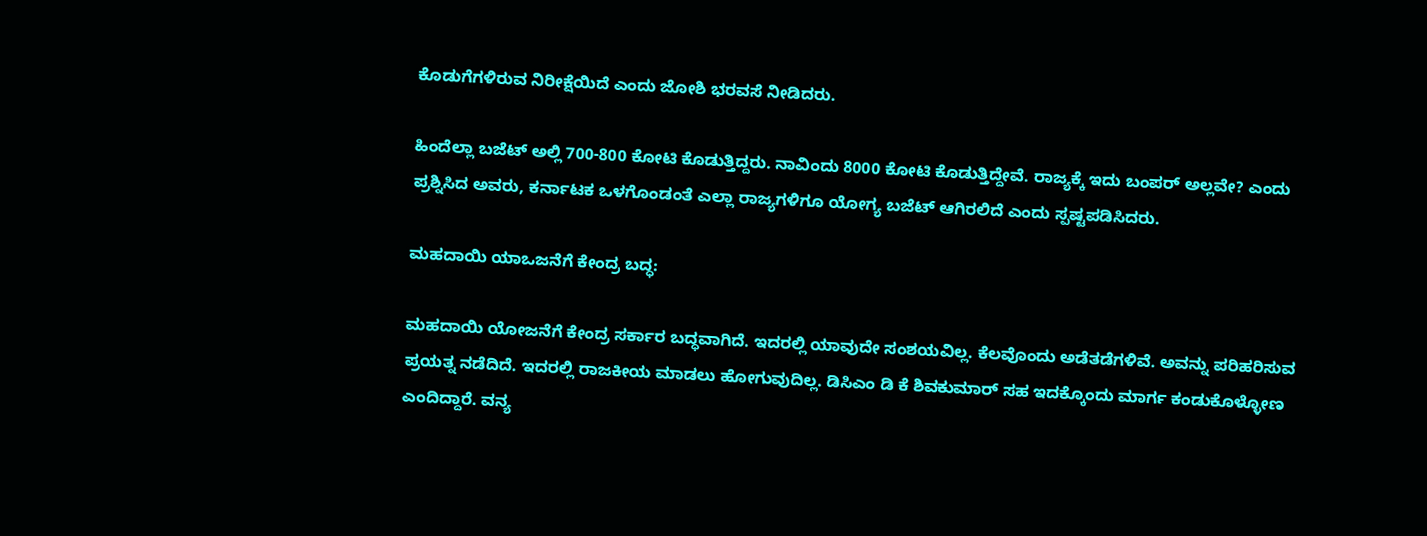ಕೊಡುಗೆಗಳಿರುವ ನಿರೀಕ್ಷೆಯಿದೆ ಎಂದು ಜೋಶಿ ಭರವಸೆ ನೀಡಿದರು.

ಹಿಂದೆಲ್ಲಾ ಬಜೆಟ್ ಅಲ್ಲಿ 700-800 ಕೋಟಿ ಕೊಡುತ್ತಿದ್ದರು. ನಾವಿಂದು 8000 ಕೋಟಿ ಕೊಡುತ್ತಿದ್ದೇವೆ. ರಾಜ್ಯಕ್ಕೆ ಇದು ಬಂಪರ್ ಅಲ್ಲವೇ? ಎಂದು ಪ್ರಶ್ನಿಸಿದ ಅವರು, ಕರ್ನಾಟಕ ಒಳಗೊಂಡಂತೆ ಎಲ್ಲಾ ರಾಜ್ಯಗಳಿಗೂ ಯೋಗ್ಯ ಬಜೆಟ್ ಆಗಿರಲಿದೆ ಎಂದು ಸ್ಪಷ್ಟಪಡಿಸಿದರು.

ಮಹದಾಯಿ ಯಾಒಜನೆಗೆ ಕೇಂದ್ರ ಬದ್ಧ:

ಮಹದಾಯಿ ಯೋಜನೆಗೆ ಕೇಂದ್ರ ಸರ್ಕಾರ ಬದ್ಧವಾಗಿದೆ. ಇದರಲ್ಲಿ ಯಾವುದೇ ಸಂಶಯವಿಲ್ಲ. ಕೆಲವೊಂದು ಅಡೆತಡೆಗಳಿವೆ. ಅವನ್ನು ಪರಿಹರಿಸುವ ಪ್ರಯತ್ನ ನಡೆದಿದೆ. ಇದರಲ್ಲಿ ರಾಜಕೀಯ ಮಾಡಲು ಹೋಗುವುದಿಲ್ಲ. ಡಿಸಿಎಂ ಡಿ ಕೆ ಶಿವಕುಮಾರ್ ಸಹ ಇದಕ್ಕೊಂದು ಮಾರ್ಗ ಕಂಡುಕೊಳ್ಳೋಣ ಎಂದಿದ್ದಾರೆ. ವನ್ಯ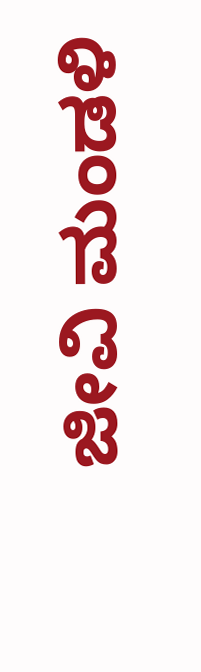ಜೀವಿ ಮಂಡಳಿ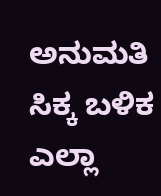ಅನುಮತಿ ಸಿಕ್ಕ ಬಳಿಕ ಎಲ್ಲಾ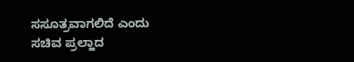ಸಸೂತ್ರವಾಗಲಿದೆ ಎಂದು ಸಚಿವ ಪ್ರಲ್ಹಾದ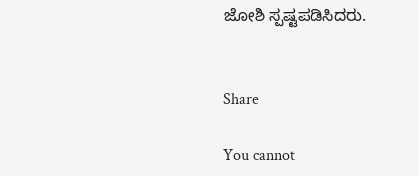ಜೋಶಿ ಸ್ಪಷ್ಟಪಡಿಸಿದರು.


Share

You cannot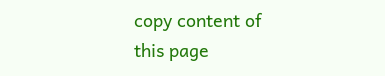copy content of this page